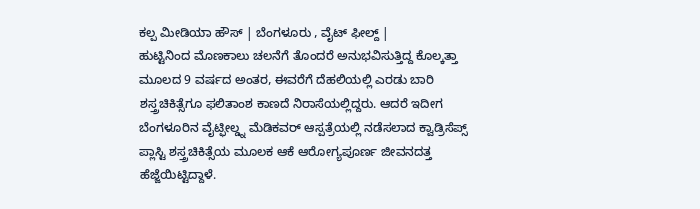ಕಲ್ಪ ಮೀಡಿಯಾ ಹೌಸ್ | ಬೆಂಗಳೂರು , ವೈಟ್ ಫೀಲ್ದ್ |
ಹುಟ್ಟಿನಿಂದ ಮೊಣಕಾಲು ಚಲನೆಗೆ ತೊಂದರೆ ಅನುಭವಿಸುತ್ತಿದ್ದ ಕೊಲ್ಕತ್ತಾ ಮೂಲದ 9 ವರ್ಷದ ಅಂತರ, ಈವರೆಗೆ ದೆಹಲಿಯಲ್ಲಿ ಎರಡು ಬಾರಿ ಶಸ್ತ್ರಚಿಕಿತ್ಸೆಗೂ ಫಲಿತಾಂಶ ಕಾಣದೆ ನಿರಾಸೆಯಲ್ಲಿದ್ದರು. ಆದರೆ ಇದೀಗ ಬೆಂಗಳೂರಿನ ವೈಟ್ಫೀಲ್ಡ್ನ ಮೆಡಿಕವರ್ ಆಸ್ಪತ್ರೆಯಲ್ಲಿ ನಡೆಸಲಾದ ಕ್ವಾಡ್ರಿಸೆಪ್ಸ್ ಪ್ಲಾಸ್ಟಿ ಶಸ್ತ್ರಚಿಕಿತ್ಸೆಯ ಮೂಲಕ ಆಕೆ ಆರೋಗ್ಯಪೂರ್ಣ ಜೀವನದತ್ತ ಹೆಜ್ಜೆಯಿಟ್ಟಿದ್ದಾಳೆ.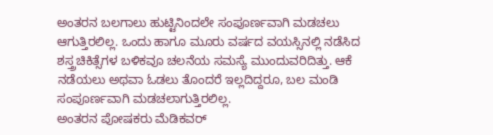ಅಂತರನ ಬಲಗಾಲು ಹುಟ್ಟಿನಿಂದಲೇ ಸಂಪೂರ್ಣವಾಗಿ ಮಡಚಲು ಆಗುತ್ತಿರಲಿಲ್ಲ. ಒಂದು ಹಾಗೂ ಮೂರು ವರ್ಷದ ವಯಸ್ಸಿನಲ್ಲಿ ನಡೆಸಿದ ಶಸ್ತ್ರಚಿಕಿತ್ಸೆಗಳ ಬಳಿಕವೂ ಚಲನೆಯ ಸಮಸ್ಯೆ ಮುಂದುವರಿದಿತ್ತು. ಆಕೆ ನಡೆಯಲು ಅಥವಾ ಓಡಲು ತೊಂದರೆ ಇಲ್ಲದಿದ್ದರೂ, ಬಲ ಮಂಡಿ ಸಂಪೂರ್ಣವಾಗಿ ಮಡಚಲಾಗುತ್ತಿರಲಿಲ್ಲ.
ಅಂತರನ ಪೋಷಕರು ಮೆಡಿಕವರ್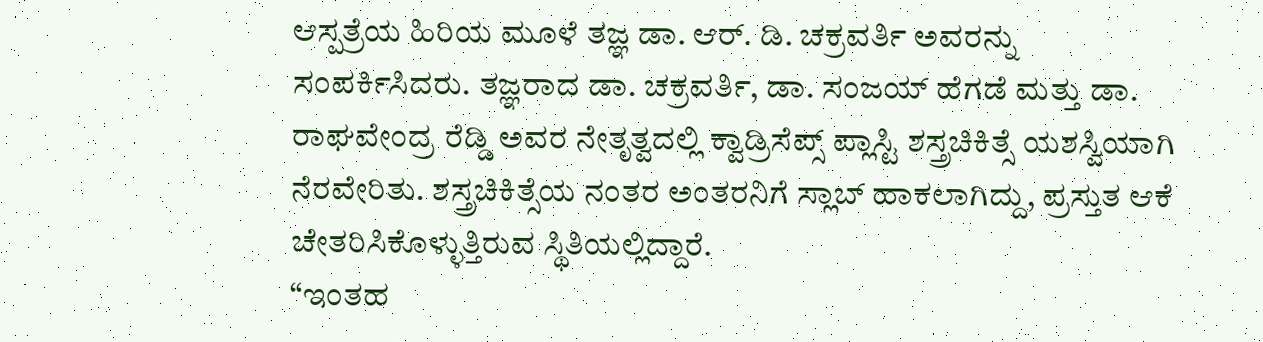ಆಸ್ಪತ್ರೆಯ ಹಿರಿಯ ಮೂಳೆ ತಜ್ಞ ಡಾ. ಆರ್. ಡಿ. ಚಕ್ರವರ್ತಿ ಅವರನ್ನು ಸಂಪರ್ಕಿಸಿದರು. ತಜ್ಞರಾದ ಡಾ. ಚಕ್ರವರ್ತಿ, ಡಾ. ಸಂಜಯ್ ಹೆಗಡೆ ಮತ್ತು ಡಾ. ರಾಘವೇಂದ್ರ ರೆಡ್ಡಿ ಅವರ ನೇತೃತ್ವದಲ್ಲಿ ಕ್ವಾಡ್ರಿಸೆಪ್ಸ್ ಪ್ಲಾಸ್ಟಿ ಶಸ್ತ್ರಚಿಕಿತ್ಸೆ ಯಶಸ್ವಿಯಾಗಿ ನೆರವೇರಿತು. ಶಸ್ತ್ರಚಿಕಿತ್ಸೆಯ ನಂತರ ಅಂತರನಿಗೆ ಸ್ಲಾಬ್ ಹಾಕಲಾಗಿದ್ದು, ಪ್ರಸ್ತುತ ಆಕೆ ಚೇತರಿಸಿಕೊಳ್ಳುತ್ತಿರುವ ಸ್ಥಿತಿಯಲ್ಲಿದ್ದಾರೆ.
“ಇಂತಹ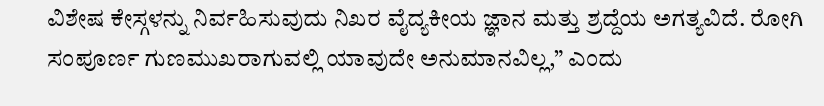ವಿಶೇಷ ಕೇಸ್ಗಳನ್ನು ನಿರ್ವಹಿಸುವುದು ನಿಖರ ವೈದ್ಯಕೀಯ ಜ್ಞಾನ ಮತ್ತು ಶ್ರದ್ದೆಯ ಅಗತ್ಯವಿದೆ. ರೋಗಿ ಸಂಪೂರ್ಣ ಗುಣಮುಖರಾಗುವಲ್ಲಿ ಯಾವುದೇ ಅನುಮಾನವಿಲ್ಲ,” ಎಂದು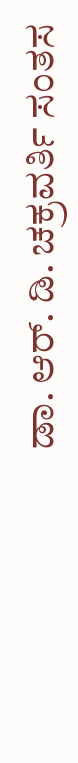ಡಾ. ಆರ್. ಡಿ. ಚಕ್ರವರ್ತಿ ಸಂತಸ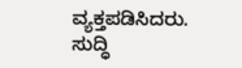ವ್ಯಕ್ತಪಡಿಸಿದರು.
ಸುದ್ಧಿ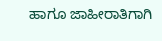ಹಾಗೂ ಜಾಹೀರಾತಿಗಾಗಿ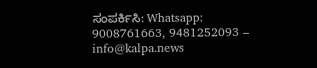ಸಂಪರ್ಕಿಸಿ: Whatsapp: 9008761663, 9481252093 – info@kalpa.news